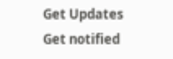Get Updates
Get notified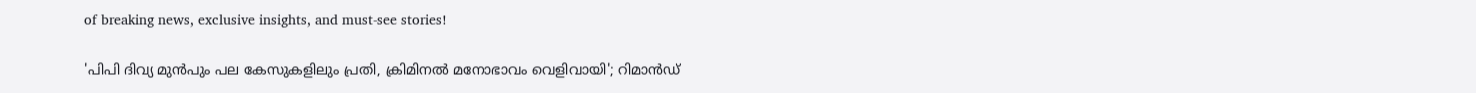of breaking news, exclusive insights, and must-see stories!

'പിപി ദിവ്യ മുൻപും പല കേസുകളിലും പ്രതി, ക്രിമിനൽ മനോഭാവം വെളിവായി'; റിമാൻഡ്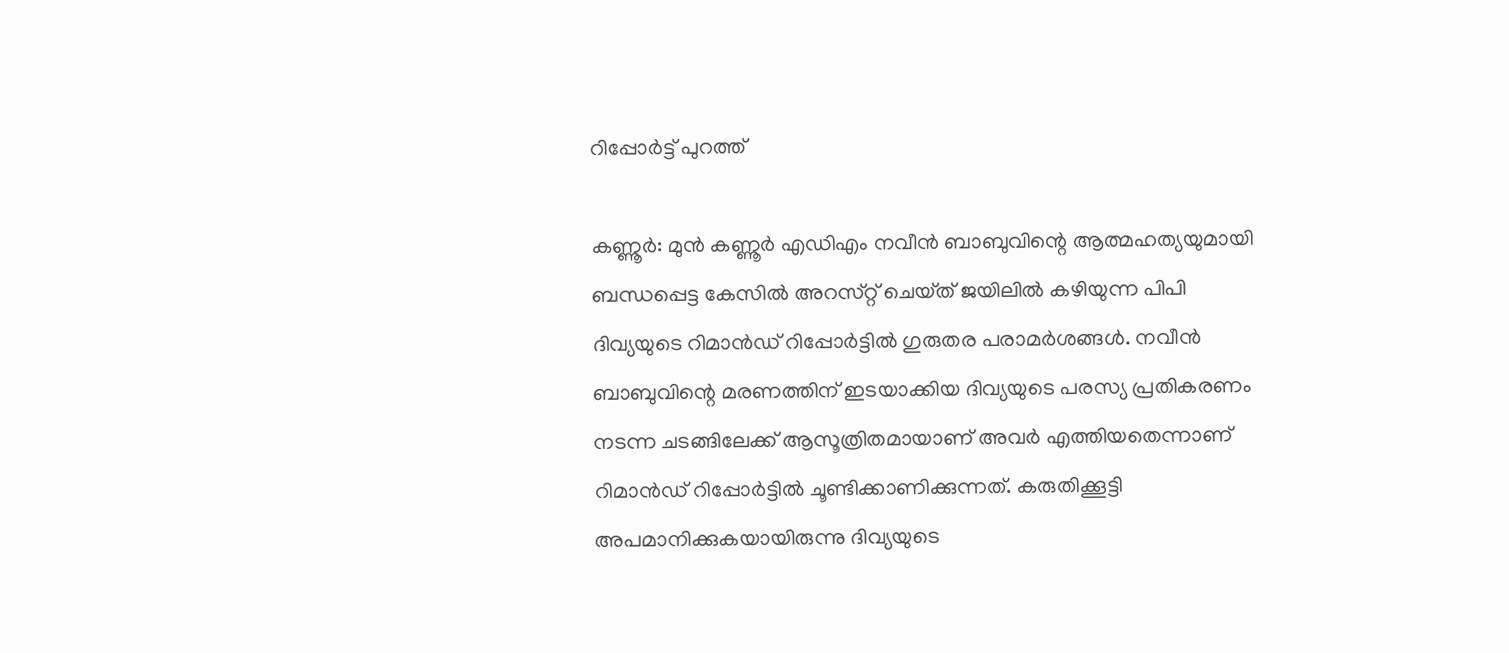റിപ്പോർട്ട് പുറത്ത്

കണ്ണൂർ: മുൻ കണ്ണൂർ എഡിഎം നവീൻ ബാബുവിന്റെ ആത്മഹത്യയുമായി ബന്ധപ്പെട്ട കേസിൽ അറസ്‌റ്റ്‌ ചെയ്‌ത്‌ ജയിലിൽ കഴിയുന്ന പിപി ദിവ്യയുടെ റിമാൻഡ് റിപ്പോർട്ടിൽ ഗുരുതര പരാമർശങ്ങൾ. നവീൻ ബാബുവിന്റെ മരണത്തിന് ഇടയാക്കിയ ദിവ്യയുടെ പരസ്യ പ്രതികരണം നടന്ന ചടങ്ങിലേക്ക് ആസൂത്രിതമായാണ് അവർ എത്തിയതെന്നാണ് റിമാൻഡ് റിപ്പോർട്ടിൽ ചൂണ്ടിക്കാണിക്കുന്നത്. കരുതിക്കൂട്ടി അപമാനിക്കുകയായിരുന്നു ദിവ്യയുടെ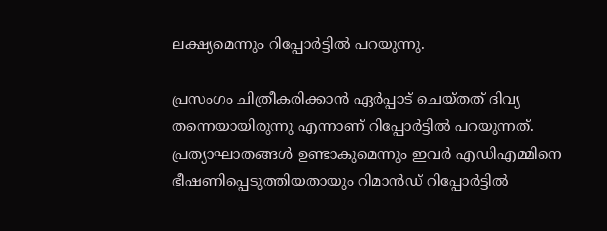ലക്ഷ്യമെന്നും റിപ്പോർട്ടിൽ പറയുന്നു.

പ്രസംഗം ചിത്രീകരിക്കാൻ ഏർപ്പാട് ചെയ്‌തത്‌ ദിവ്യ തന്നെയായിരുന്നു എന്നാണ് റിപ്പോർട്ടിൽ പറയുന്നത്. പ്രത്യാഘാതങ്ങൾ ഉണ്ടാകുമെന്നും ഇവർ എഡിഎമ്മിനെ ഭീഷണിപ്പെടുത്തിയതായും റിമാൻഡ് റിപ്പോർട്ടിൽ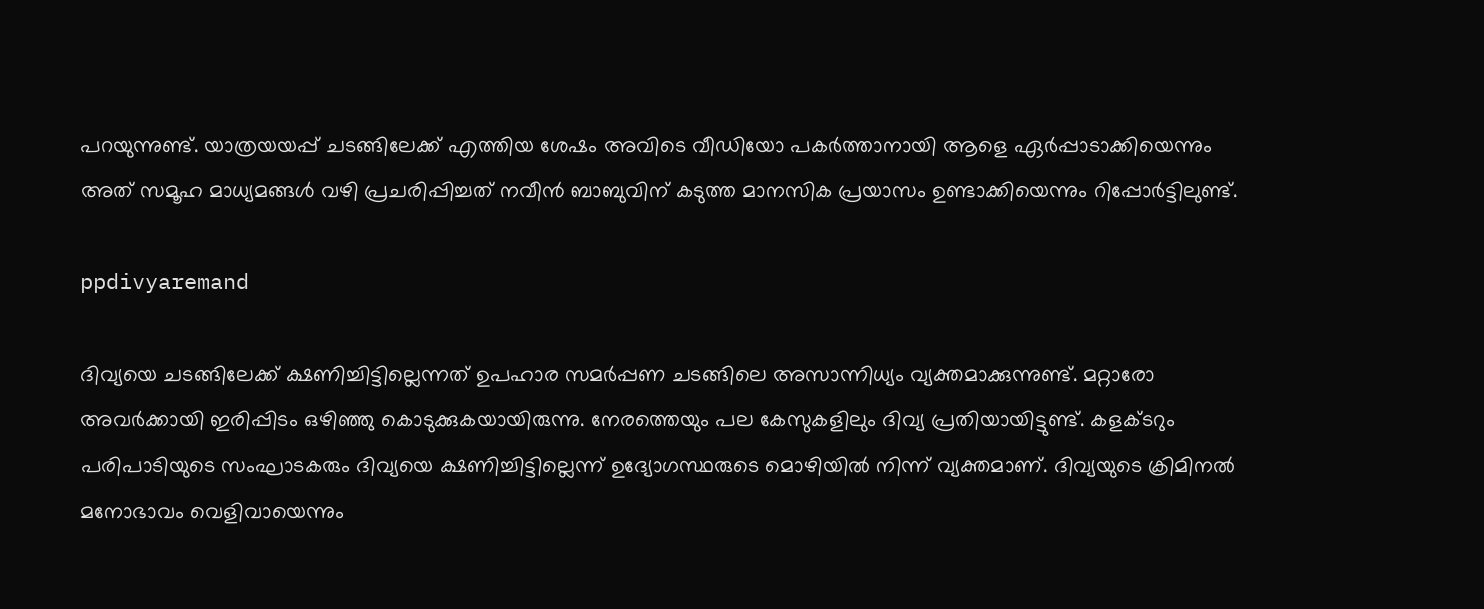പറയുന്നുണ്ട്. യാത്രയയപ്പ് ചടങ്ങിലേക്ക് എത്തിയ ശേഷം അവിടെ വീഡിയോ പകർത്താനായി ആളെ ഏർപ്പാടാക്കിയെന്നും അത് സമൂഹ മാധ്യമങ്ങൾ വഴി പ്രചരിപ്പിച്ചത് നവീൻ ബാബുവിന് കടുത്ത മാനസിക പ്രയാസം ഉണ്ടാക്കിയെന്നും റിപ്പോർട്ടിലുണ്ട്.

ppdivyaremand

ദിവ്യയെ ചടങ്ങിലേക്ക് ക്ഷണിച്ചിട്ടില്ലെന്നത് ഉപഹാര സമർപ്പണ ചടങ്ങിലെ അസാന്നിധ്യം വ്യക്തമാക്കുന്നുണ്ട്. മറ്റാരോ അവർക്കായി ഇരിപ്പിടം ഒഴിഞ്ഞു കൊടുക്കുകയായിരുന്നു. നേരത്തെയും പല കേസുകളിലും ദിവ്യ പ്രതിയായിട്ടുണ്ട്. കളക്‌ടറും പരിപാടിയുടെ സംഘാടകരും ദിവ്യയെ ക്ഷണിച്ചിട്ടില്ലെന്ന് ഉദ്യോഗസ്ഥരുടെ മൊഴിയിൽ നിന്ന് വ്യക്തമാണ്. ദിവ്യയുടെ ക്രിമിനൽ മനോഭാവം വെളിവായെന്നും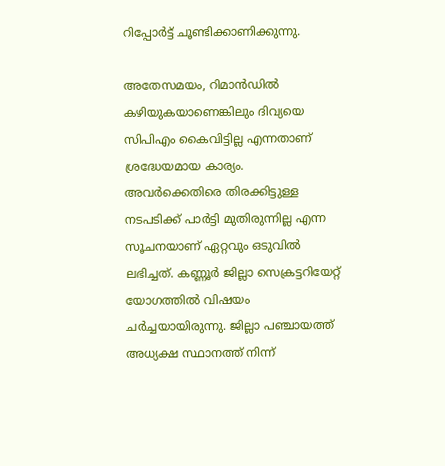റിപ്പോർട്ട് ചൂണ്ടിക്കാണിക്കുന്നു.

അതേസമയം, റിമാൻഡിൽ കഴിയുകയാണെങ്കിലും ദിവ്യയെ സിപിഎം കൈവിട്ടില്ല എന്നതാണ് ശ്രദ്ധേയമായ കാര്യം. അവർക്കെതിരെ തിരക്കിട്ടുള്ള നടപടിക്ക് പാർട്ടി മുതിരുന്നില്ല എന്ന സൂചനയാണ് ഏറ്റവും ഒടുവിൽ ലഭിച്ചത്. കണ്ണൂർ ജില്ലാ സെക്രട്ടറിയേറ്റ് യോഗത്തിൽ വിഷയം ചർച്ചയായിരുന്നു. ജില്ലാ പഞ്ചായത്ത് അധ്യക്ഷ സ്ഥാനത്ത് നിന്ന്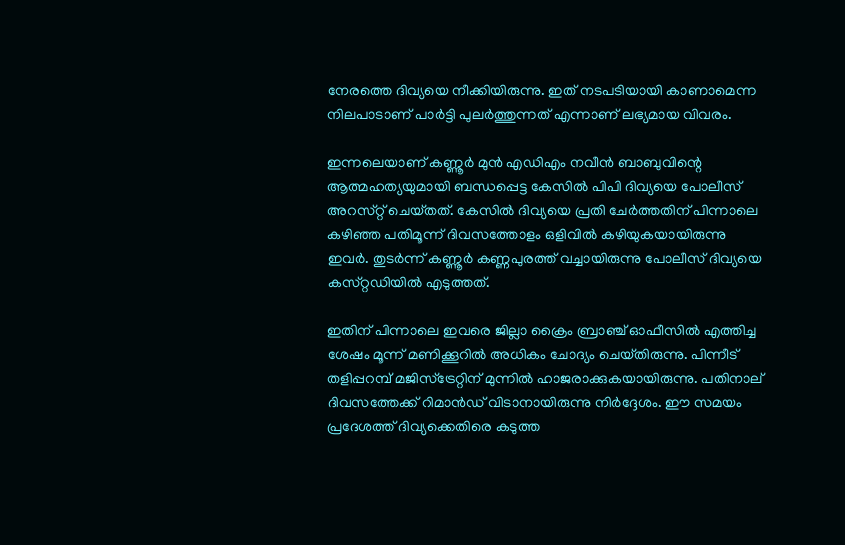നേരത്തെ ദിവ്യയെ നീക്കിയിരുന്നു. ഇത് നടപടിയായി കാണാമെന്ന നിലപാടാണ് പാർട്ടി പുലർത്തുന്നത് എന്നാണ് ലഭ്യമായ വിവരം.

ഇന്നലെയാണ് കണ്ണൂർ മുൻ എഡിഎം നവീൻ ബാബുവിന്റെ ആത്മഹത്യയുമായി ബന്ധപ്പെട്ട കേസിൽ പിപി ദിവ്യയെ പോലീസ് അറസ്‌റ്റ്‌ ചെയ്‌തത്‌. കേസിൽ ദിവ്യയെ പ്രതി ചേർത്തതിന് പിന്നാലെ കഴിഞ്ഞ പതിമൂന്ന് ദിവസത്തോളം ഒളിവിൽ കഴിയുകയായിരുന്നു ഇവർ. തുടർന്ന് കണ്ണൂർ കണ്ണപുരത്ത് വച്ചായിരുന്നു പോലീസ് ദിവ്യയെ കസ്‌റ്റഡിയിൽ എടുത്തത്.

ഇതിന് പിന്നാലെ ഇവരെ ജില്ലാ ക്രൈം ബ്രാഞ്ച് ഓഫീസിൽ എത്തിച്ച ശേഷം മൂന്ന് മണിക്കൂറിൽ അധികം ചോദ്യം ചെയ്‌തിരുന്നു. പിന്നീട് തളിപ്പറമ്പ് മജിസ്‌ട്രേറ്റിന് മുന്നിൽ ഹാജരാക്കുകയായിരുന്നു. പതിനാല് ദിവസത്തേക്ക് റിമാൻഡ് വിടാനായിരുന്നു നിർദ്ദേശം. ഈ സമയം പ്രദേശത്ത് ദിവ്യക്കെതിരെ കടുത്ത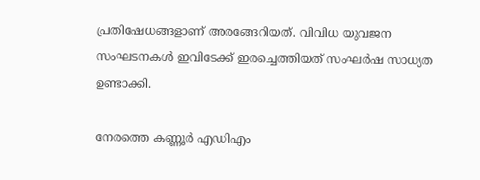പ്രതിഷേധങ്ങളാണ് അരങ്ങേറിയത്. വിവിധ യുവജന സംഘടനകൾ ഇവിടേക്ക് ഇരച്ചെത്തിയത് സംഘർഷ സാധ്യത ഉണ്ടാക്കി.

നേരത്തെ കണ്ണൂർ എഡിഎം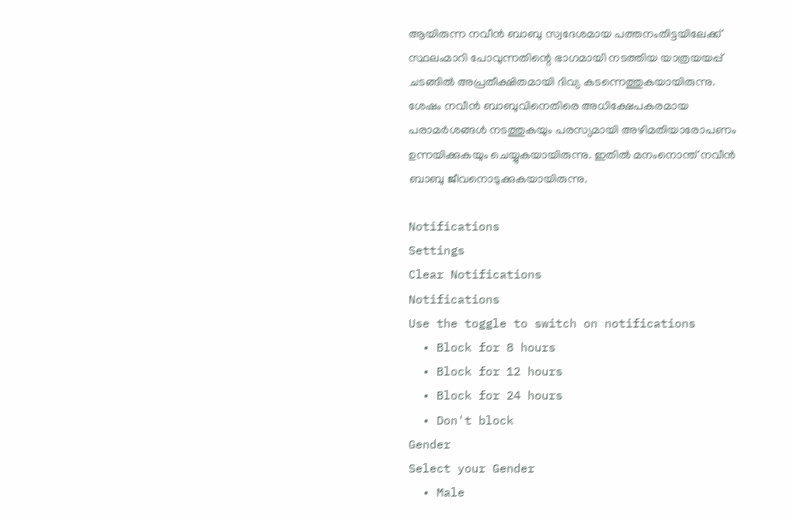ആയിരുന്ന നവീൻ ബാബു സ്വദേശമായ പത്തനംതിട്ടയിലേക്ക് സ്ഥലംമാറി പോവുന്നതിന്റെ ഭാഗമായി നടത്തിയ യാത്രയയപ്പ് ചടങ്ങിൽ അപ്രതീക്ഷിതമായി ദിവ്യ കടന്നെത്തുകയായിരുന്നു. ശേഷം നവീൻ ബാബുവിനെതിരെ അധിക്ഷേപകരമായ പരാമർശങ്ങൾ നടത്തുകയും പരസ്യമായി അഴിമതിയാരോപണം ഉന്നയിക്കുകയും ചെയ്യുകയായിരുന്നു. ഇതിൽ മനംനൊന്ത് നവീൻ ബാബു ജീവനൊടുക്കുകയായിരുന്നു.

Notifications
Settings
Clear Notifications
Notifications
Use the toggle to switch on notifications
  • Block for 8 hours
  • Block for 12 hours
  • Block for 24 hours
  • Don't block
Gender
Select your Gender
  • Male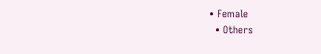• Female
  • Others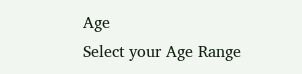Age
Select your Age Range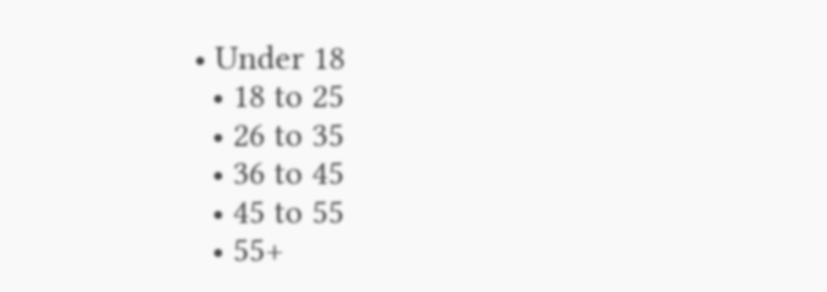• Under 18
  • 18 to 25
  • 26 to 35
  • 36 to 45
  • 45 to 55
  • 55+